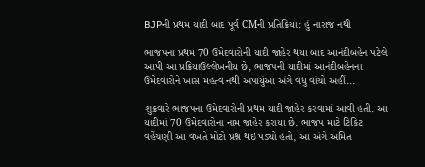BJPની પ્રથમ યાદી બાદ પૂર્વ CMની પ્રતિક્રિયા: હું નારાજ નથી

ભાજપના પ્રથમ 70 ઉમેદવારોની યાદી જાહેર થયા બાદ આનંદીબહેન પટેલે આપી આ પ્રક્રિયાઉલ્લેખનીય છે, ભાજપની યાદીમાં આનંદીબહેનના ઉમેદવારોને ખાસ મહત્વ નથી અપાયુંઆ અંગે વધુ વાંચો અહીં...

શુક્રવારે ભાજપના ઉમેદવારોની પ્રથમ યાદી જાહેર કરવામાં આવી હતી. આ યાદીમાં 70 ઉમેદવારોના નામ જાહેર કરાયા છે. ભાજપ માટે ટિકિટ વહેંચણી આ વખતે મોટો પ્રશ્ન થઇ પડ્યો હતો, આ અંગે અમિત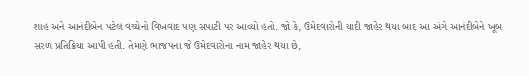શાહ અને આનંદીબેન પટેલ વચ્ચેનો વિખવાદ પણ સપાટી પર આવ્યો હતો. જો કે, ઉમેદવારોની યાદી જાહેર થયા બાદ આ અંગે આનંદીબેને ખૂબ સરળ પ્રતિક્રિયા આપી હતી. તેમણે ભાજપના જે ઉમેદવારોના નામ જાહેર થયા છે,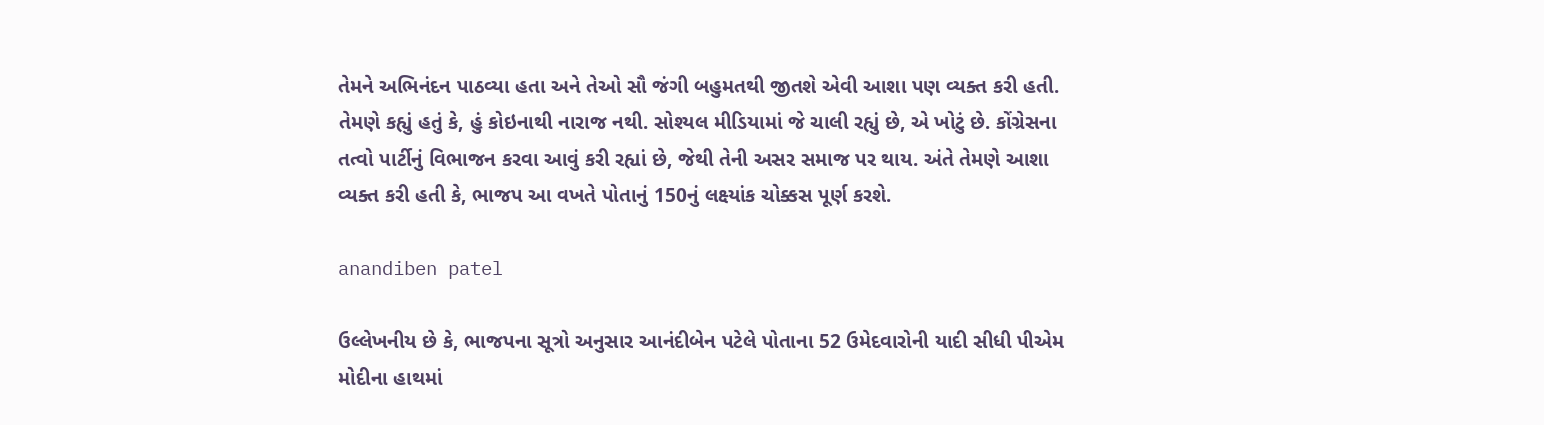તેમને અભિનંદન પાઠવ્યા હતા અને તેઓ સૌ જંગી બહુમતથી જીતશે એવી આશા પણ વ્યક્ત કરી હતી. તેમણે કહ્યું હતું કે, હું કોઇનાથી નારાજ નથી. સોશ્યલ મીડિયામાં જે ચાલી રહ્યું છે, એ ખોટું છે. કોંગ્રેસના તત્વો પાર્ટીનું વિભાજન કરવા આવું કરી રહ્યાં છે, જેથી તેની અસર સમાજ પર થાય. અંતે તેમણે આશા વ્યક્ત કરી હતી કે, ભાજપ આ વખતે પોતાનું 150નું લક્ષ્યાંક ચોક્કસ પૂર્ણ કરશે.

anandiben patel

ઉલ્લેખનીય છે કે, ભાજપના સૂત્રો અનુસાર આનંદીબેન પટેલે પોતાના 52 ઉમેદવારોની યાદી સીધી પીએમ મોદીના હાથમાં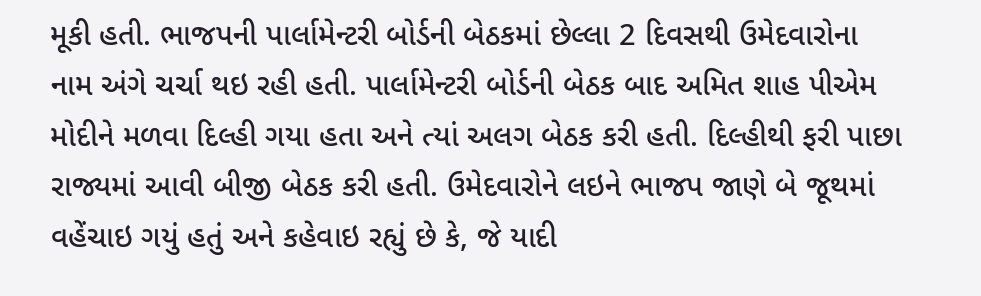મૂકી હતી. ભાજપની પાર્લામેન્ટરી બોર્ડની બેઠકમાં છેલ્લા 2 દિવસથી ઉમેદવારોના નામ અંગે ચર્ચા થઇ રહી હતી. પાર્લામેન્ટરી બોર્ડની બેઠક બાદ અમિત શાહ પીએમ મોદીને મળવા દિલ્હી ગયા હતા અને ત્યાં અલગ બેઠક કરી હતી. દિલ્હીથી ફરી પાછા રાજ્યમાં આવી બીજી બેઠક કરી હતી. ઉમેદવારોને લઇને ભાજપ જાણે બે જૂથમાં વહેંચાઇ ગયું હતું અને કહેવાઇ રહ્યું છે કે, જે યાદી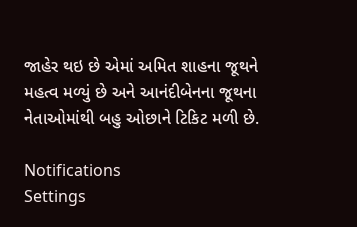જાહેર થઇ છે એમાં અમિત શાહના જૂથને મહત્વ મળ્યું છે અને આનંદીબેનના જૂથના નેતાઓમાંથી બહુ ઓછાને ટિકિટ મળી છે.

Notifications
Settings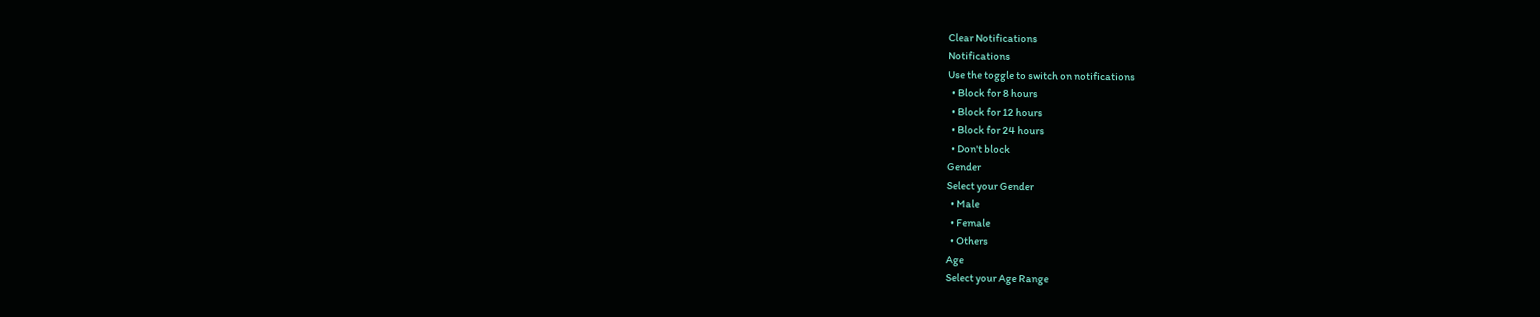Clear Notifications
Notifications
Use the toggle to switch on notifications
  • Block for 8 hours
  • Block for 12 hours
  • Block for 24 hours
  • Don't block
Gender
Select your Gender
  • Male
  • Female
  • Others
Age
Select your Age Range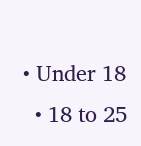• Under 18
  • 18 to 25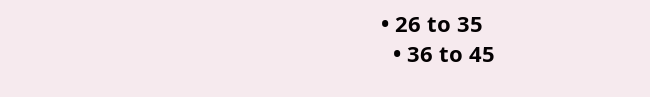• 26 to 35
  • 36 to 45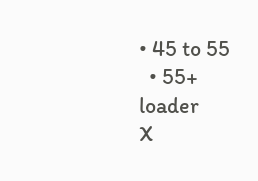• 45 to 55
  • 55+
loader
X